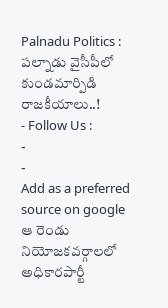Palnadu Politics : పల్నాడు వైసీపీలో కుండమార్పిడి రాజకీయాలు..!
- Follow Us :
-
-
Add as a preferred
source on google
ఆ రెండు నియోజకవర్గాలలో అధికారపార్టీ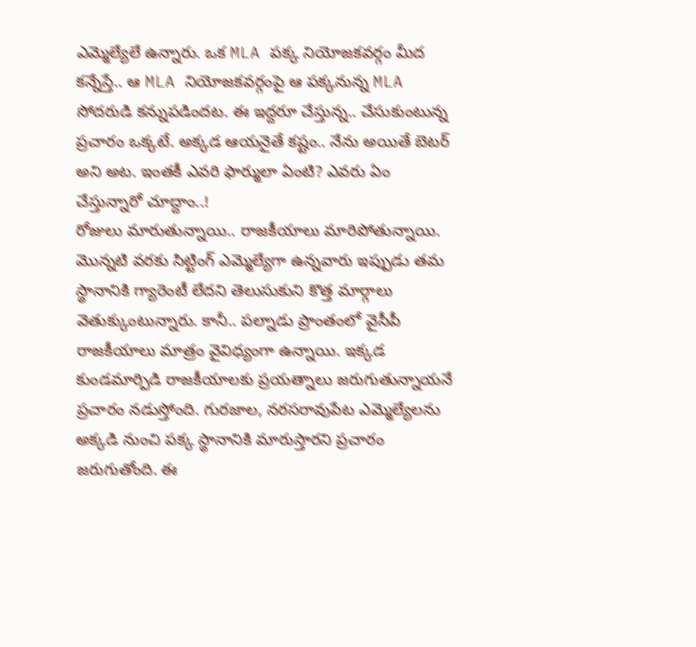ఎమ్మెల్యేలే ఉన్నారు. ఒక MLA పక్క నియోజకవర్గం మీద కన్నేస్తే.. ఆ MLA నియోజకవర్గంపై ఆ పక్కనున్న MLA సోదరుడి కన్నుపడిందట. ఈ ఇద్దరూ చేస్తున్న.. చేసుకుంటున్న ప్రచారం ఒక్కటే. అక్కడ ఆయనైతే కష్టం.. నేను అయితే బెటర్ అని అట. ఇంతకీ ఎవరి ఫార్ములా ఏంటి? ఎవరు ఏం చేస్తున్నారో చూద్దాం..!
రోజులు మారుతున్నాయి.. రాజకీయాలు మారిపోతున్నాయి. మొన్నటి వరకు సిట్టింగ్ ఎమ్మెల్యేగా ఉన్నవారు ఇప్పుడు తమ స్థానానికి గ్యారెంటీ లేదని తెలుసుకుని కొత్త మార్గాలు వెతుక్కుంటున్నారు. కానీ.. పల్నాడు ప్రాంతంలో వైసీపీ రాజకీయాలు మాత్రం వైవిధ్యంగా ఉన్నాయి. ఇక్కడ కుండమార్పిడి రాజకీయాలకు ప్రయత్నాలు జరుగుతున్నాయనే ప్రచారం నడుస్తోంది. గురజాల, నరసరావుపేట ఎమ్మెల్యేలను అక్కడి నుంచి పక్క స్థానానికి మారుస్తారని ప్రచారం జరుగుతోంది. ఈ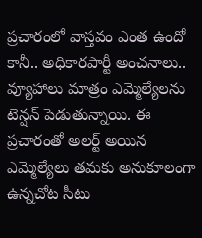ప్రచారంలో వాస్తవం ఎంత ఉందో కానీ.. అధికారపార్టీ అంచనాలు.. వ్యూహాలు మాత్రం ఎమ్మెల్యేలను టెన్షన్ పెడుతున్నాయి. ఈ ప్రచారంతో అలర్ట్ అయిన ఎమ్మెల్యేలు తమకు అనుకూలంగా ఉన్నచోట సీటు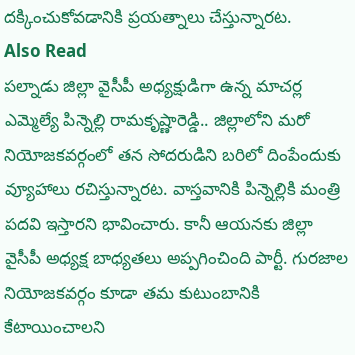దక్కించుకోవడానికి ప్రయత్నాలు చేస్తున్నారట.
Also Read
పల్నాడు జిల్లా వైసీపీ అధ్యక్షుడిగా ఉన్న మాచర్ల ఎమ్మెల్యే పిన్నెల్లి రామకృష్ణారెడ్డి.. జిల్లాలోని మరో నియోజకవర్గంలో తన సోదరుడిని బరిలో దింపేందుకు వ్యూహాలు రచిస్తున్నారట. వాస్తవానికి పిన్నెల్లికి మంత్రి పదవి ఇస్తారని భావించారు. కానీ ఆయనకు జిల్లా వైసీపీ అధ్యక్ష బాధ్యతలు అప్పగించింది పార్టీ. గురజాల నియోజకవర్గం కూడా తమ కుటుంబానికి కేటాయించాలని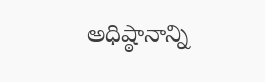అధిష్ఠానాన్ని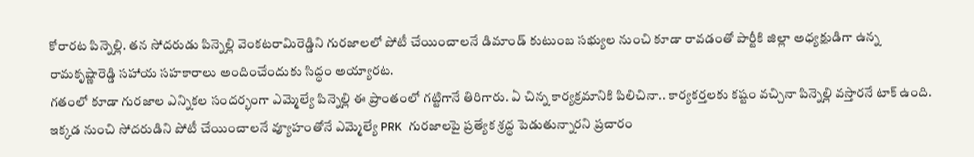కోరారట పిన్నెల్లి. తన సోదరుడు పిన్నెల్లి వెంకటరామిరెడ్డిని గురజాలలో పోటీ చేయించాలనే డిమాండ్ కుటుంబ సభ్యుల నుంచి కూడా రావడంతో పార్టీకి జిల్లా అధ్యక్షుడిగా ఉన్న రామకృష్ణారెడ్డి సహాయ సహకారాలు అందించేందుకు సిద్ధం అయ్యారట.
గతంలో కూడా గురజాల ఎన్నికల సందర్భంగా ఎమ్మెల్యే పిన్నెల్లి ఈ ప్రాంతంలో గట్టిగానే తిరిగారు. ఏ చిన్న కార్యక్రమానికి పిలిచినా.. కార్యకర్తలకు కష్టం వచ్చినా పిన్నెల్లి వస్తారనే టాక్ ఉంది. ఇక్కడ నుంచి సోదరుడిని పోటీ చేయించాలనే వ్యూహంతోనే ఎమ్మెల్యే PRK గురజాలపై ప్రత్యేక శ్రద్ధ పెడుతున్నారని ప్రచారం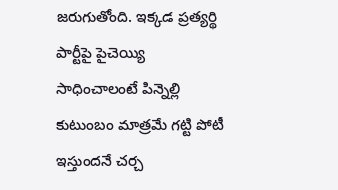జరుగుతోంది. ఇక్కడ ప్రత్యర్థి పార్టీపై పైచెయ్యి సాధించాలంటే పిన్నెల్లి కుటుంబం మాత్రమే గట్టి పోటీ ఇస్తుందనే చర్చ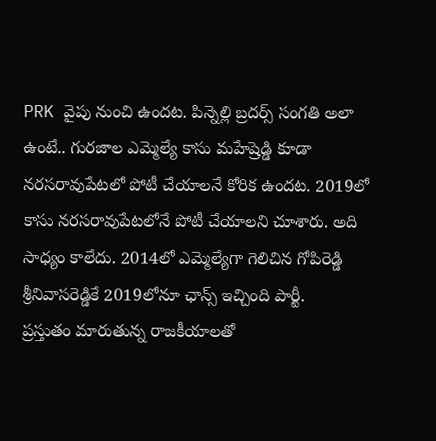PRK వైపు నుంచి ఉందట. పిన్నెల్లి బ్రదర్స్ సంగతి అలా ఉంటే.. గురజాల ఎమ్మెల్యే కాసు మహేష్రెడ్డి కూడా నరసరావుపేటలో పోటీ చేయాలనే కోరిక ఉందట. 2019లో కాసు నరసరావుపేటలోనే పోటీ చేయాలని చూశారు. అది సాధ్యం కాలేదు. 2014లో ఎమ్మెల్యేగా గెలిచిన గోపిరెడ్డి శ్రీనివాసరెడ్డికే 2019లోనూ ఛాన్స్ ఇచ్చింది పార్టీ.
ప్రస్తుతం మారుతున్న రాజకీయాలతో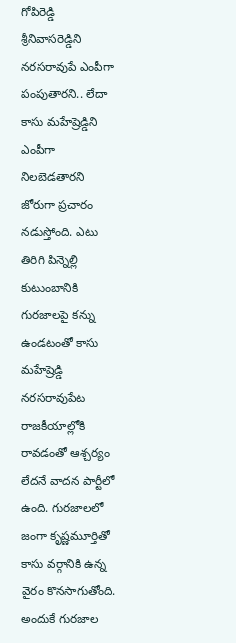గోపిరెడ్డి శ్రీనివాసరెడ్డిని నరసరావుపే ఎంపీగా పంపుతారని.. లేదా కాసు మహేష్రెడ్డిని ఎంపీగా నిలబెడతారని జోరుగా ప్రచారం నడుస్తోంది. ఎటు తిరిగి పిన్నెల్లి కుటుంబానికి గురజాలపై కన్ను ఉండటంతో కాసు మహేష్రెడ్డి నరసరావుపేట రాజకీయాల్లోకి రావడంతో ఆశ్చర్యం లేదనే వాదన పార్టీలో ఉంది. గురజాలలో జంగా కృష్ణమూర్తితో కాసు వర్గానికి ఉన్న వైరం కొనసాగుతోంది. అందుకే గురజాల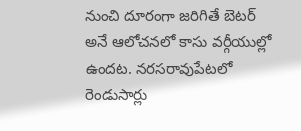నుంచి దూరంగా జరిగితే బెటర్ అనే ఆలోచనలో కాసు వర్గీయుల్లో ఉందట. నరసరావుపేటలో రెండుసార్లు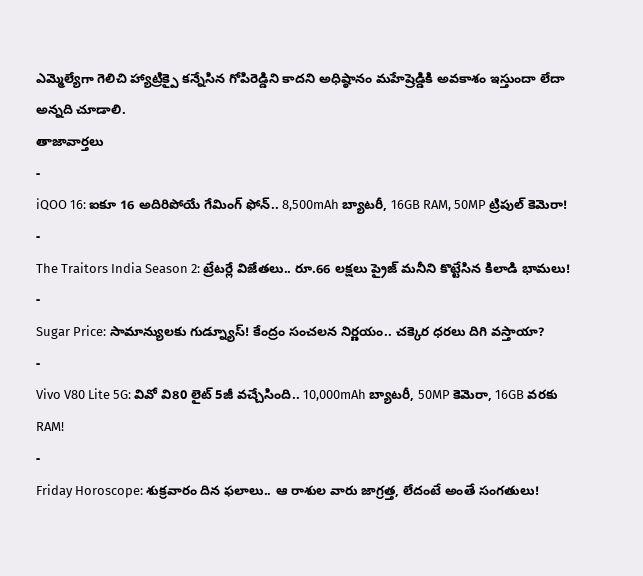ఎమ్మెల్యేగా గెలిచి హ్యాట్రిక్పై కన్నేసిన గోపిరెడ్డిని కాదని అధిష్ఠానం మహేష్రెడ్డికి అవకాశం ఇస్తుందా లేదా అన్నది చూడాలి.
తాజావార్తలు
-
iQOO 16: ఐకూ 16 అదిరిపోయే గేమింగ్ ఫోన్.. 8,500mAh బ్యాటరీ, 16GB RAM, 50MP ట్రిపుల్ కెమెరా!
-
The Traitors India Season 2: ట్రేటర్లే విజేతలు.. రూ.66 లక్షలు ప్రైజ్ మనీని కొట్టేసిన కిలాడి భామలు!
-
Sugar Price: సామాన్యులకు గుడ్న్యూస్! కేంద్రం సంచలన నిర్ణయం.. చక్కెర ధరలు దిగి వస్తాయా?
-
Vivo V80 Lite 5G: వివో వి80 లైట్ 5జీ వచ్చేసింది.. 10,000mAh బ్యాటరీ, 50MP కెమెరా, 16GB వరకు RAM!
-
Friday Horoscope: శుక్రవారం దిన ఫలాలు.. ఆ రాశుల వారు జాగ్రత్త, లేదంటే అంతే సంగతులు!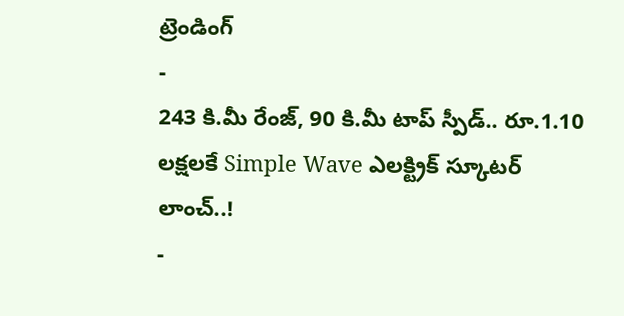ట్రెండింగ్
-
243 కి.మీ రేంజ్, 90 కి.మీ టాప్ స్పీడ్.. రూ.1.10 లక్షలకే Simple Wave ఎలక్ట్రిక్ స్కూటర్ లాంచ్..!
-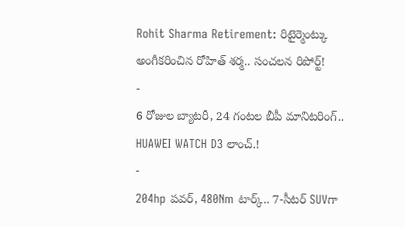Rohit Sharma Retirement: రిటైర్మెంట్కు అంగీకరించిన రోహిత్ శర్మ.. సంచలన రిపోర్ట్!
-
6 రోజుల బ్యాటరీ, 24 గంటల బీపీ మానిటరింగ్.. HUAWEI WATCH D3 లాంచ్.!
-
204hp పవర్, 480Nm టార్క్.. 7-సీటర్ SUVగా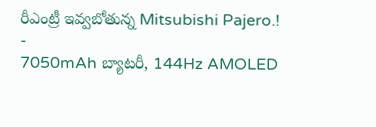రీఎంట్రీ ఇవ్వబోతున్న Mitsubishi Pajero.!
-
7050mAh బ్యాటరీ, 144Hz AMOLED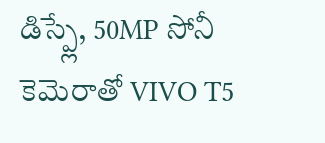డిస్ప్లే, 50MP సోనీ కెమెరాతో VIVO T5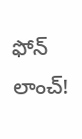ఫోన్ లాంచ్!